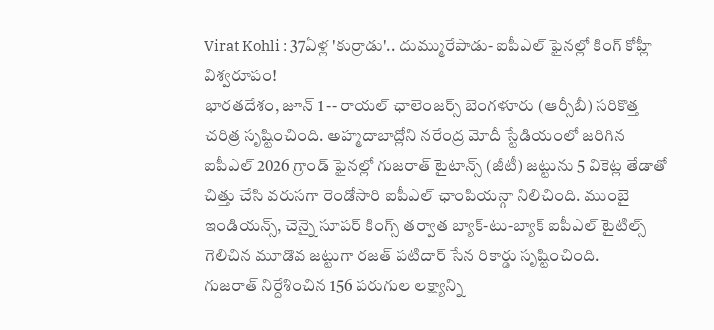Virat Kohli : 37ఏళ్ల 'కుర్రాడు'.. దుమ్మురేపాడు- ఐపీఎల్ ఫైనల్లో కింగ్ కోహ్లీ విశ్వరూపం!
భారతదేశం, జూన్ 1 -- రాయల్ ఛాలెంజర్స్ బెంగళూరు (ఆర్సీబీ) సరికొత్త చరిత్ర సృష్టించింది. అహ్మదాబాద్లోని నరేంద్ర మోదీ స్టేడియంలో జరిగిన ఐపీఎల్ 2026 గ్రాండ్ ఫైనల్లో గుజరాత్ టైటాన్స్ (జీటీ) జట్టును 5 వికెట్ల తేడాతో చిత్తు చేసి వరుసగా రెండోసారి ఐపీఎల్ ఛాంపియన్గా నిలిచింది. ముంబై ఇండియన్స్, చెన్నై సూపర్ కింగ్స్ తర్వాత బ్యాక్-టు-బ్యాక్ ఐపీఎల్ టైటిల్స్ గెలిచిన మూడొవ జట్టుగా రజత్ పటిదార్ సేన రికార్డు సృష్టించింది.
గుజరాత్ నిర్దేశించిన 156 పరుగుల లక్ష్యాన్ని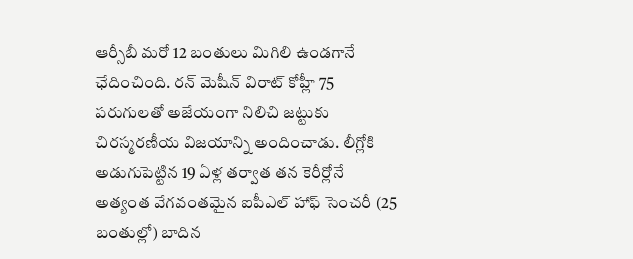ఆర్సీబీ మరో 12 బంతులు మిగిలి ఉండగానే ఛేదించింది. రన్ మెషీన్ విరాట్ కోహ్లీ 75 పరుగులతో అజేయంగా నిలిచి జట్టుకు చిరస్మరణీయ విజయాన్ని అందించాడు. లీగ్లోకి అడుగుపెట్టిన 19 ఏళ్ల తర్వాత తన కెరీర్లోనే అత్యంత వేగవంతమైన ఐపీఎల్ హాఫ్ సెంచరీ (25 బంతుల్లో) బాదిన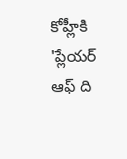కోహ్లీకి 'ప్లేయర్ ఆఫ్ ది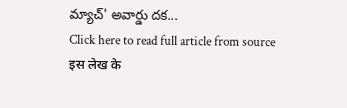మ్యాచ్' అవార్డు దక...
Click here to read full article from source
इस लेख के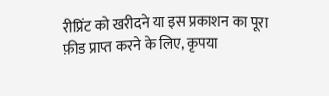रीप्रिंट को खरीदने या इस प्रकाशन का पूरा फ़ीड प्राप्त करने के लिए, कृपया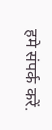हमे संपर्क करें.